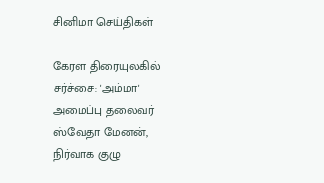சினிமா செய்திகள்

கேரள திரையுலகில் சர்ச்சை: 'அம்மா' அமைப்பு தலைவர் ஸ்வேதா மேனன், நிர்வாக குழு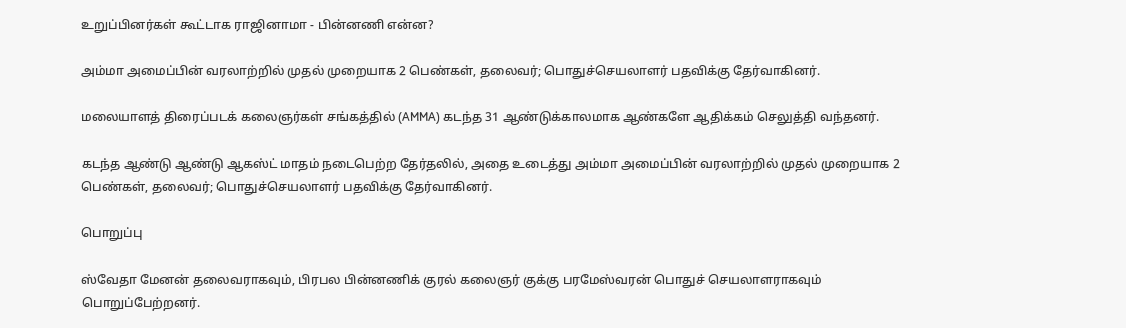உறுப்பினர்கள் கூட்டாக ராஜினாமா - பின்னணி என்ன?

அம்மா அமைப்பின் வரலாற்றில் முதல் முறையாக 2 பெண்கள், தலைவர்; பொதுச்செயலாளர் பதவிக்கு தேர்வாகினர்.

மலையாளத் திரைப்படக் கலைஞர்கள் சங்கத்தில் (AMMA) கடந்த 31 ஆண்டுக்காலமாக ஆண்களே ஆதிக்கம் செலுத்தி வந்தனர்.

கடந்த ஆண்டு ஆண்டு ஆகஸ்ட் மாதம் நடைபெற்ற தேர்தலில், அதை உடைத்து அம்மா அமைப்பின் வரலாற்றில் முதல் முறையாக 2 பெண்கள், தலைவர்; பொதுச்செயலாளர் பதவிக்கு தேர்வாகினர்.

பொறுப்பு

ஸ்வேதா மேனன் தலைவராகவும், பிரபல பின்னணிக் குரல் கலைஞர் குக்கு பரமேஸ்வரன் பொதுச் செயலாளராகவும் பொறுப்பேற்றனர்.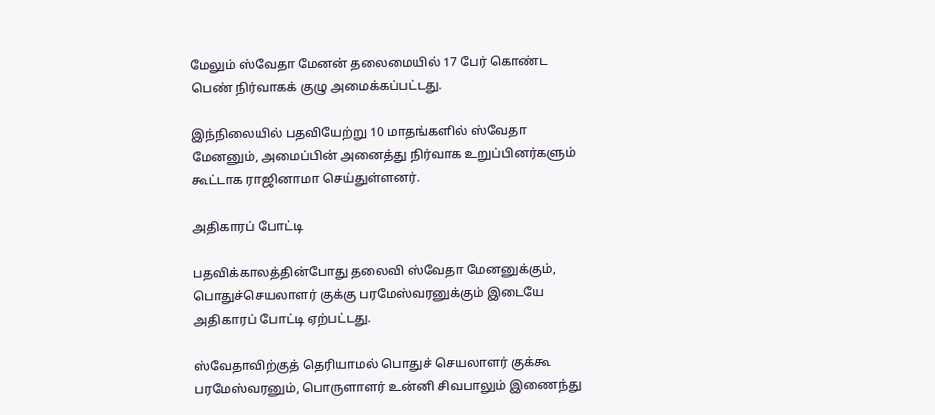மேலும் ஸ்வேதா மேனன் தலைமையில் 17 பேர் கொண்ட பெண் நிர்வாகக் குழு அமைக்கப்பட்டது.

இந்நிலையில் பதவியேற்று 10 மாதங்களில் ஸ்வேதா மேனனும், அமைப்பின் அனைத்து நிர்வாக உறுப்பினர்களும் கூட்டாக ராஜினாமா செய்துள்ளனர்.

அதிகாரப் போட்டி

பதவிக்காலத்தின்போது தலைவி ஸ்வேதா மேனனுக்கும், பொதுச்செயலாளர் குக்கு பரமேஸ்வரனுக்கும் இடையே அதிகாரப் போட்டி ஏற்பட்டது.

ஸ்வேதாவிற்குத் தெரியாமல் பொதுச் செயலாளர் குக்கூ பரமேஸ்வரனும், பொருளாளர் உன்னி சிவபாலும் இணைந்து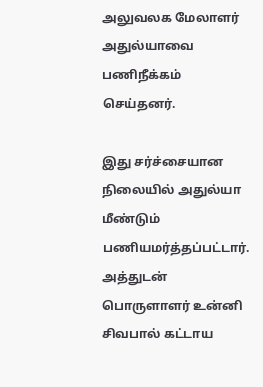அலுவலக மேலாளர் அதுல்யாவை பணிநீக்கம் செய்தனர்.

இது சர்ச்சையான நிலையில் அதுல்யா மீண்டும் பணியமர்த்தப்பட்டார். அத்துடன் பொருளாளர் உன்னி சிவபால் கட்டாய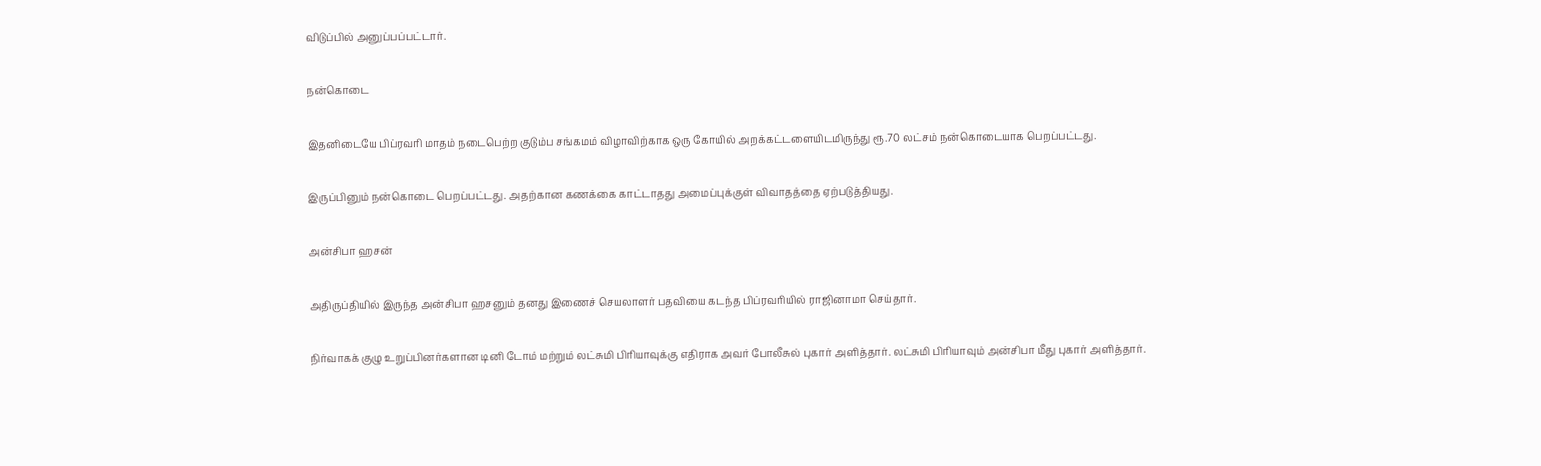விடுப்பில் அனுப்பப்பட்டார்.

நன்கொடை

இதனிடையே பிப்ரவரி மாதம் நடைபெற்ற குடும்ப சங்கமம் விழாவிற்காக ஒரு கோயில் அறக்கட்டளையிடமிருந்து ரூ.70 லட்சம் நன்கொடையாக பெறப்பட்டது.

இருப்பினும் நன்கொடை பெறப்பட்டது. அதற்கான கணக்கை காட்டாதது அமைப்புக்குள் விவாதத்தை ஏற்படுத்தியது.

அன்சிபா ஹசன்

அதிருப்தியில் இருந்த அன்சிபா ஹசனும் தனது இணைச் செயலாளர் பதவியை கடந்த பிப்ரவரியில் ராஜினாமா செய்தார்.

நிர்வாகக் குழு உறுப்பினர்களான டினி டோம் மற்றும் லட்சுமி பிரியாவுக்கு எதிராக அவர் போலீசுல் புகார் அளித்தார். லட்சுமி பிரியாவும் அன்சிபா மீது புகார் அளித்தார்.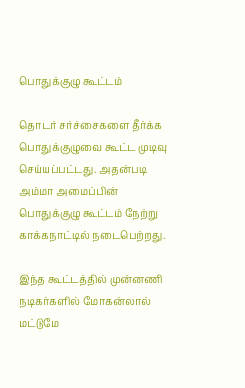பொதுக்குழு கூட்டம்

தொடர் சர்ச்சைகளை தீர்க்க பொதுக்குழுவை கூட்ட முடிவு செய்யப்பட்டது. அதன்படி அம்மா அமைப்பின் பொதுக்குழு கூட்டம் நேற்று காக்கநாட்டில் நடைபெற்றது.

இந்த கூட்டத்தில் முன்னணி நடிகர்களில் மோகன்லால் மட்டுமே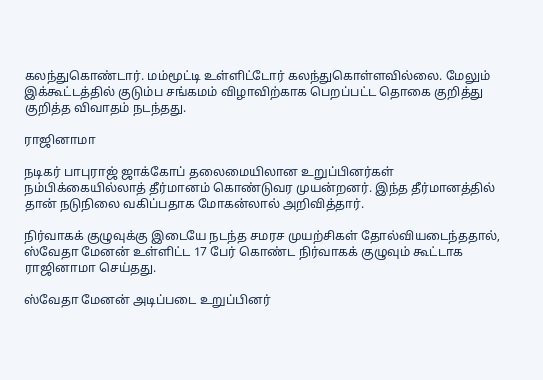கலந்துகொண்டார். மம்மூட்டி உள்ளிட்டோர் கலந்துகொள்ளவில்லை. மேலும் இக்கூட்டத்தில் குடும்ப சங்கமம் விழாவிற்காக பெறப்பட்ட தொகை குறித்து குறித்த விவாதம் நடந்தது.

ராஜினாமா

நடிகர் பாபுராஜ் ஜாக்கோப் தலைமையிலான உறுப்பினர்கள் நம்பிக்கையில்லாத் தீர்மானம் கொண்டுவர முயன்றனர். இந்த தீர்மானத்தில் தான் நடுநிலை வகிப்பதாக மோகன்லால் அறிவித்தார்.

நிர்வாகக் குழுவுக்கு இடையே நடந்த சமரச முயற்சிகள் தோல்வியடைந்ததால், ஸ்வேதா மேனன் உள்ளிட்ட 17 பேர் கொண்ட நிர்வாகக் குழுவும் கூட்டாக ராஜினாமா செய்தது.

ஸ்வேதா மேனன் அடிப்படை உறுப்பினர்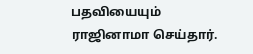பதவியையும் ராஜினாமா செய்தார்.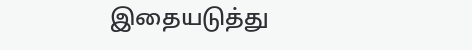இதையடுத்து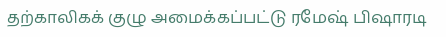தற்காலிகக் குழு அமைக்கப்பட்டு ரமேஷ் பிஷாரடி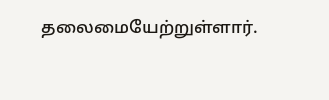தலைமையேற்றுள்ளார்.